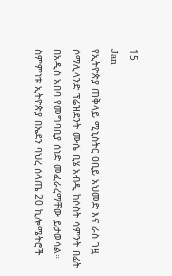15
Jan
የኢትዮጵያ ጠቅላይ ሚኒስትር ዐቢይ አህመድ እና ራስ ገዟ ሶማሊላንድ ፕሬዝደንት ሙሴ ቢሄ አብዲ ከሶስት ሳምንት በፊት በአዲስ አበባ የመግባቢያ ሰነድ መፈራረማቸው ይታወሳል። ስምምነቱ ኢትዮጵያ በኤደን ባህረ ሰላጤ 20 ኪሎሜትሮች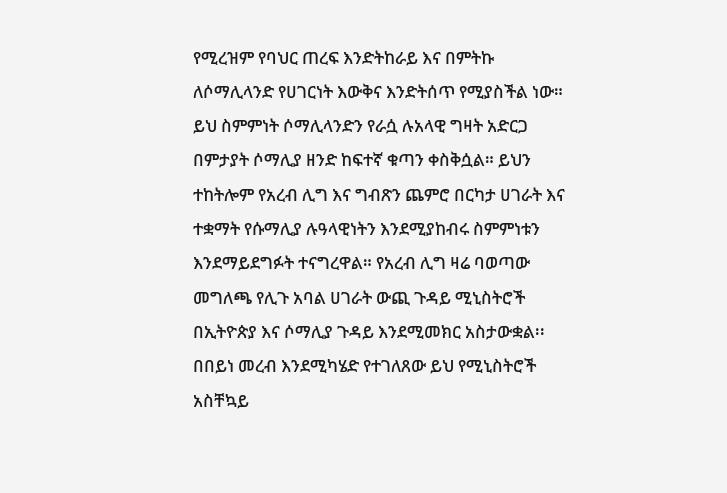የሚረዝም የባህር ጠረፍ እንድትከራይ እና በምትኩ ለሶማሊላንድ የሀገርነት እውቅና እንድትሰጥ የሚያስችል ነው። ይህ ስምምነት ሶማሊላንድን የራሷ ሉአላዊ ግዛት አድርጋ በምታያት ሶማሊያ ዘንድ ከፍተኛ ቁጣን ቀስቅሷል። ይህን ተከትሎም የአረብ ሊግ እና ግብጽን ጨምሮ በርካታ ሀገራት እና ተቋማት የሱማሊያ ሉዓላዊነትን እንደሚያከብሩ ስምምነቱን እንደማይደግፉት ተናግረዋል። የአረብ ሊግ ዛሬ ባወጣው መግለጫ የሊጉ አባል ሀገራት ውጪ ጉዳይ ሚኒስትሮች በኢትዮጵያ እና ሶማሊያ ጉዳይ እንደሚመክር አስታውቋል፡፡ በበይነ መረብ እንደሚካሄድ የተገለጸው ይህ የሚኒስትሮች አስቸኳይ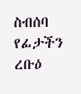ስብሰባ የፊታችን ረቡዕ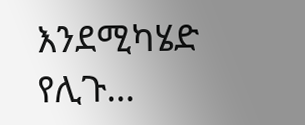እንደሚካሄድ የሊጉ…